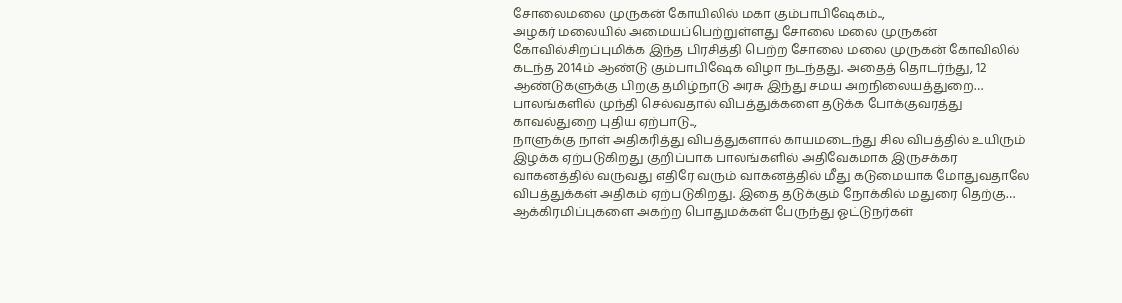சோலைமலை முருகன் கோயிலில் மகா கும்பாபிஷேகம்..,
அழகர் மலையில் அமையப்பெற்றுள்ளது சோலை மலை முருகன் கோவில்சிறப்புமிக்க இந்த பிரசித்தி பெற்ற சோலை மலை முருகன் கோவிலில் கடந்த 2014ம் ஆண்டு கும்பாபிஷேக விழா நடந்தது. அதைத் தொடர்ந்து, 12 ஆண்டுகளுக்கு பிறகு தமிழ்நாடு அரசு இந்து சமய அறநிலையத்துறை…
பாலங்களில் முந்தி செல்வதால் விபத்துக்களை தடுக்க போக்குவரத்து காவல்துறை புதிய ஏற்பாடு..,
நாளுக்கு நாள் அதிகரித்து விபத்துகளால் காயமடைந்து சில விபத்தில் உயிரும் இழக்க ஏற்படுகிறது குறிப்பாக பாலங்களில் அதிவேகமாக இருசக்கர வாகனத்தில் வருவது எதிரே வரும் வாகனத்தில் மீது கடுமையாக மோதுவதாலே விபத்துக்கள் அதிகம் ஏற்படுகிறது. இதை தடுக்கும் நோக்கில் மதுரை தெற்கு…
ஆக்கிரமிப்புகளை அகற்ற பொதுமக்கள் பேருந்து ஓட்டுநர்கள்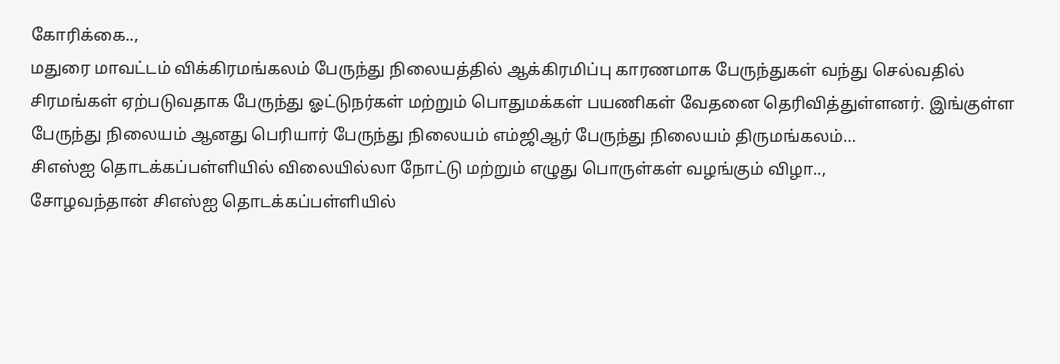கோரிக்கை..,
மதுரை மாவட்டம் விக்கிரமங்கலம் பேருந்து நிலையத்தில் ஆக்கிரமிப்பு காரணமாக பேருந்துகள் வந்து செல்வதில் சிரமங்கள் ஏற்படுவதாக பேருந்து ஓட்டுநர்கள் மற்றும் பொதுமக்கள் பயணிகள் வேதனை தெரிவித்துள்ளனர். இங்குள்ள பேருந்து நிலையம் ஆனது பெரியார் பேருந்து நிலையம் எம்ஜிஆர் பேருந்து நிலையம் திருமங்கலம்…
சிஎஸ்ஐ தொடக்கப்பள்ளியில் விலையில்லா நோட்டு மற்றும் எழுது பொருள்கள் வழங்கும் விழா..,
சோழவந்தான் சிஎஸ்ஐ தொடக்கப்பள்ளியில்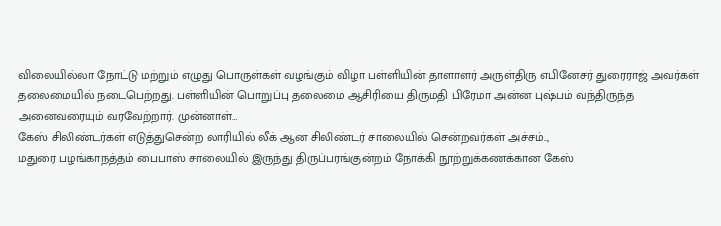விலையில்லா நோட்டு மற்றும் எழுது பொருள்கள் வழங்கும் விழா பள்ளியின் தாளாளர் அருள்திரு எபினேசர் துரைராஜ் அவர்கள் தலைமையில் நடைபெற்றது. பள்ளியின் பொறுப்பு தலைமை ஆசிரியை திருமதி பிரேமா அன்ன புஷ்பம் வந்திருந்த அனைவரையும் வரவேற்றார். முன்னாள்…
கேஸ் சிலிண்டர்கள் எடுத்துசென்ற லாரியில் லீக் ஆன சிலிண்டர் சாலையில் சென்றவர்கள் அச்சம்..,
மதுரை பழங்காநத்தம் பைபாஸ் சாலையில் இருந்து திருப்பரங்குன்றம் நோக்கி நூற்றுக்கணக்கான கேஸ்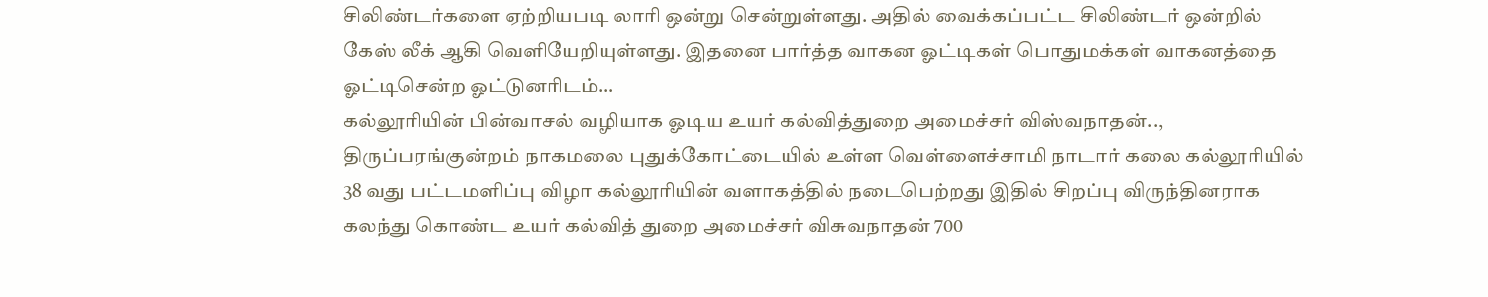சிலிண்டர்களை ஏற்றியபடி லாரி ஒன்று சென்றுள்ளது. அதில் வைக்கப்பட்ட சிலிண்டர் ஒன்றில் கேஸ் லீக் ஆகி வெளியேறியுள்ளது. இதனை பார்த்த வாகன ஓட்டிகள் பொதுமக்கள் வாகனத்தை ஓட்டிசென்ற ஓட்டுனரிடம்…
கல்லூரியின் பின்வாசல் வழியாக ஓடிய உயர் கல்வித்துறை அமைச்சர் விஸ்வநாதன்..,
திருப்பரங்குன்றம் நாகமலை புதுக்கோட்டையில் உள்ள வெள்ளைச்சாமி நாடார் கலை கல்லூரியில் 38 வது பட்டமளிப்பு விழா கல்லூரியின் வளாகத்தில் நடைபெற்றது இதில் சிறப்பு விருந்தினராக கலந்து கொண்ட உயர் கல்வித் துறை அமைச்சர் விசுவநாதன் 700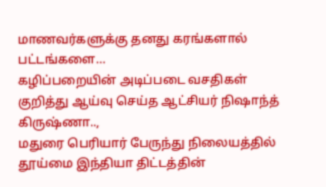மாணவர்களுக்கு தனது கரங்களால் பட்டங்களை…
கழிப்பறையின் அடிப்படை வசதிகள் குறித்து ஆய்வு செய்த ஆட்சியர் நிஷாந்த் கிருஷ்ணா..,
மதுரை பெரியார் பேருந்து நிலையத்தில் தூய்மை இந்தியா திட்டத்தின்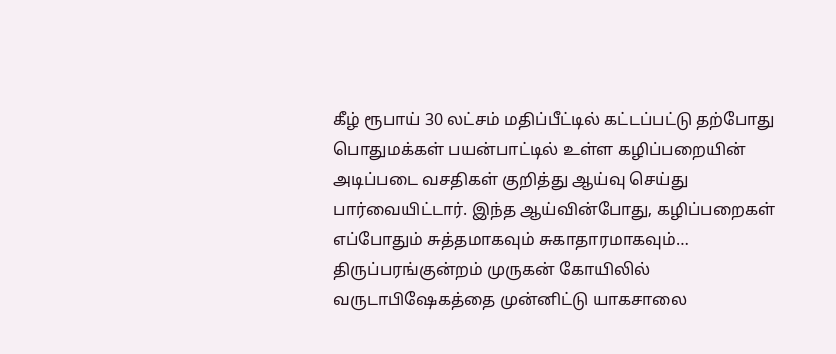கீழ் ரூபாய் 30 லட்சம் மதிப்பீட்டில் கட்டப்பட்டு தற்போது பொதுமக்கள் பயன்பாட்டில் உள்ள கழிப்பறையின் அடிப்படை வசதிகள் குறித்து ஆய்வு செய்து பார்வையிட்டார். இந்த ஆய்வின்போது, கழிப்பறைகள் எப்போதும் சுத்தமாகவும் சுகாதாரமாகவும்…
திருப்பரங்குன்றம் முருகன் கோயிலில் வருடாபிஷேகத்தை முன்னிட்டு யாகசாலை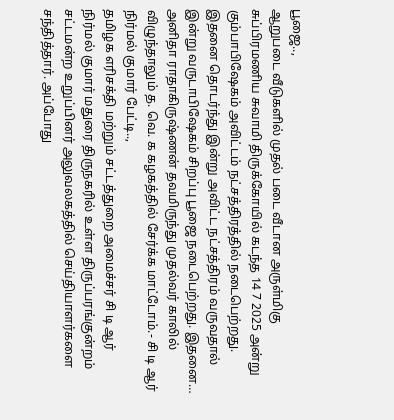பூஜை..,
ஆறுபடை வீடுகளில் முதல் படை வீடான அருள்மிகு சுப்பிரமணிய சுவாமி திருக்கோயில் கடந்த 14 7 2025 அன்று கும்பாபிஷேகம் அவிட்டம் நட்சத்திரத்தில் நடைபெற்றது. இதனை தொடர்ந்து இன்று அவிட்ட நட்சத்திரம் வருவதால் இன்று வருடாபிஷேகம் சிறப்பு பூஜை நடைபெற்றது. இதனை…
அனிதா ராதாகிருஷ்ணன் தவமிருந்து முதல்வர் காலில் விழுந்தாலும் த. வெ. க கழகத்தில் சேர்க்க மாட்டோம்.- சி டி ஆர் நிர்மல் குமார் பேட்டி..,
தமிழக எரிசக்தி மற்றும் சட்டத்துறை அமைச்சர் சி டி ஆர் நிர்மல் குமார் மதுரை திருநகரில் உள்ள திருப்பரங்குன்றம் சட்டமன்ற உறுப்பினர் அலுவலகத்தில் செய்தியாளர்களை சந்தித்தார். அப்போது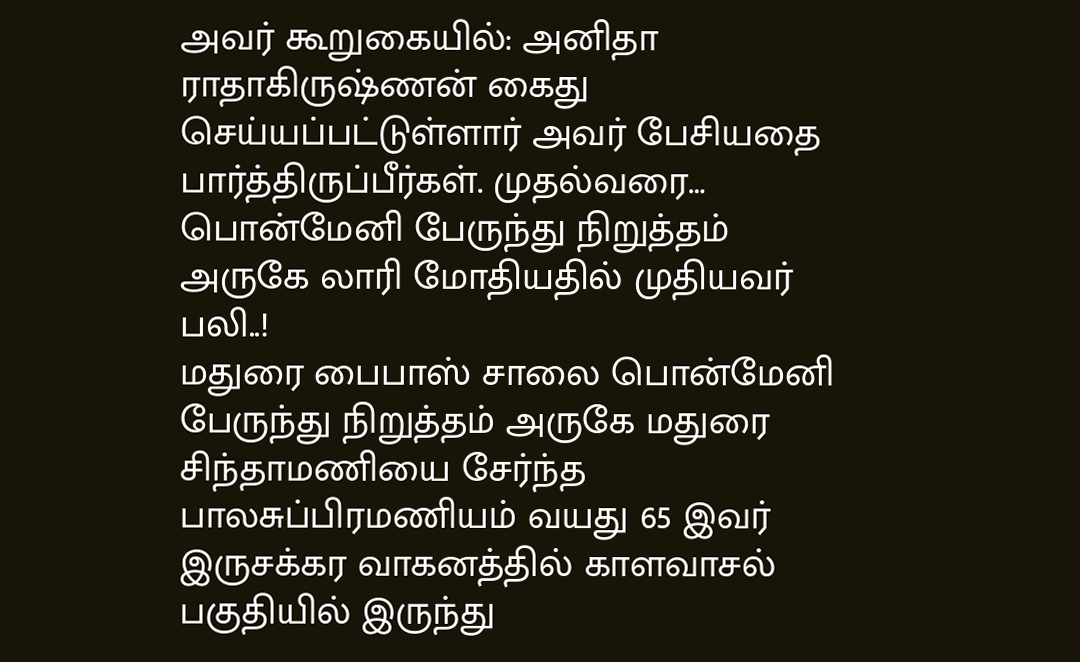அவர் கூறுகையில்: அனிதா ராதாகிருஷ்ணன் கைது செய்யப்பட்டுள்ளார் அவர் பேசியதை பார்த்திருப்பீர்கள். முதல்வரை…
பொன்மேனி பேருந்து நிறுத்தம் அருகே லாரி மோதியதில் முதியவர் பலி..!
மதுரை பைபாஸ் சாலை பொன்மேனி பேருந்து நிறுத்தம் அருகே மதுரை சிந்தாமணியை சேர்ந்த பாலசுப்பிரமணியம் வயது 65 இவர் இருசக்கர வாகனத்தில் காளவாசல் பகுதியில் இருந்து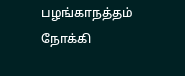பழங்காநத்தம் நோக்கி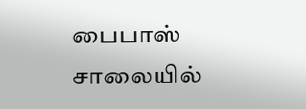பைபாஸ் சாலையில்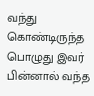வந்து கொண்டிருந்த பொழுது இவர் பின்னால் வந்த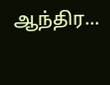ஆந்திர…